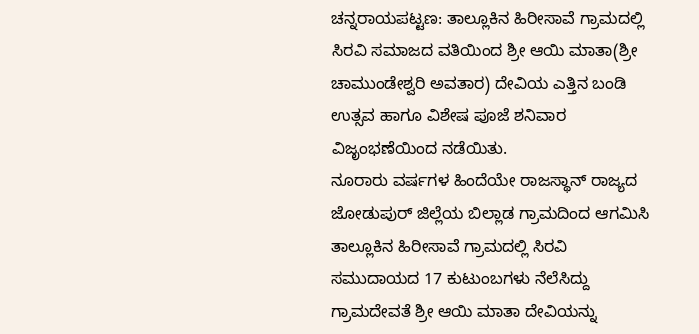ಚನ್ನರಾಯಪಟ್ಟಣ: ತಾಲ್ಲೂಕಿನ ಹಿರೀಸಾವೆ ಗ್ರಾಮದಲ್ಲಿ ಸಿರವಿ ಸಮಾಜದ ವತಿಯಿಂದ ಶ್ರೀ ಆಯಿ ಮಾತಾ(ಶ್ರೀ ಚಾಮುಂಡೇಶ್ವರಿ ಅವತಾರ) ದೇವಿಯ ಎತ್ತಿನ ಬಂಡಿ ಉತ್ಸವ ಹಾಗೂ ವಿಶೇಷ ಪೂಜೆ ಶನಿವಾರ ವಿಜೃಂಭಣೆಯಿಂದ ನಡೆಯಿತು.
ನೂರಾರು ವರ್ಷಗಳ ಹಿಂದೆಯೇ ರಾಜಸ್ಥಾನ್ ರಾಜ್ಯದ ಜೋಡುಪುರ್ ಜಿಲ್ಲೆಯ ಬಿಲ್ಲಾಡ ಗ್ರಾಮದಿಂದ ಆಗಮಿಸಿ ತಾಲ್ಲೂಕಿನ ಹಿರೀಸಾವೆ ಗ್ರಾಮದಲ್ಲಿ ಸಿರವಿ ಸಮುದಾಯದ 17 ಕುಟುಂಬಗಳು ನೆಲೆಸಿದ್ದು ಗ್ರಾಮದೇವತೆ ಶ್ರೀ ಆಯಿ ಮಾತಾ ದೇವಿಯನ್ನು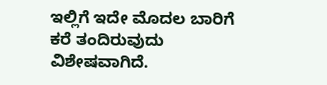ಇಲ್ಲಿಗೆ ಇದೇ ಮೊದಲ ಬಾರಿಗೆ ಕರೆ ತಂದಿರುವುದು ವಿಶೇಷವಾಗಿದೆ.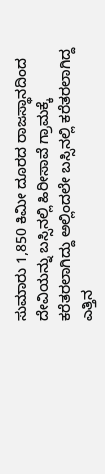ಸುಮಾರು 1,850 ಕಿಮೀ ದೂರದ ರಾಜಸ್ಥಾನದಿಂದ ದೇವಿಯನ್ನು ಬಸ್ಸಿನಲ್ಲಿ ಹಿರೀಸಾವೆ ಗ್ರಾಮಕ್ಕೆ ಕರೆತರಲಾಗಿದ್ದು ಅಲ್ಲಿಂದಲೇ ಬಸ್ಸಿನಲ್ಲಿ ಕರೆತರಲಾಗಿದ್ದ ಎತ್ತಿನ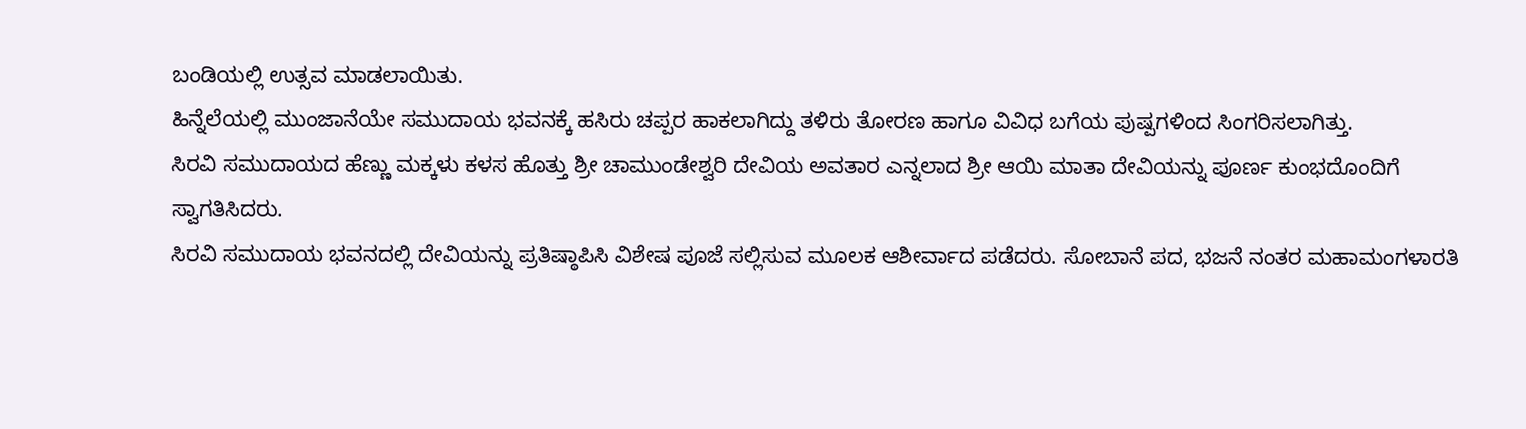ಬಂಡಿಯಲ್ಲಿ ಉತ್ಸವ ಮಾಡಲಾಯಿತು.
ಹಿನ್ನೆಲೆಯಲ್ಲಿ ಮುಂಜಾನೆಯೇ ಸಮುದಾಯ ಭವನಕ್ಕೆ ಹಸಿರು ಚಪ್ಪರ ಹಾಕಲಾಗಿದ್ದು ತಳಿರು ತೋರಣ ಹಾಗೂ ವಿವಿಧ ಬಗೆಯ ಪುಷ್ಪಗಳಿಂದ ಸಿಂಗರಿಸಲಾಗಿತ್ತು.
ಸಿರವಿ ಸಮುದಾಯದ ಹೆಣ್ಣು ಮಕ್ಕಳು ಕಳಸ ಹೊತ್ತು ಶ್ರೀ ಚಾಮುಂಡೇಶ್ವರಿ ದೇವಿಯ ಅವತಾರ ಎನ್ನಲಾದ ಶ್ರೀ ಆಯಿ ಮಾತಾ ದೇವಿಯನ್ನು ಪೂರ್ಣ ಕುಂಭದೊಂದಿಗೆ ಸ್ವಾಗತಿಸಿದರು.
ಸಿರವಿ ಸಮುದಾಯ ಭವನದಲ್ಲಿ ದೇವಿಯನ್ನು ಪ್ರತಿಷ್ಠಾಪಿಸಿ ವಿಶೇಷ ಪೂಜೆ ಸಲ್ಲಿಸುವ ಮೂಲಕ ಆಶೀರ್ವಾದ ಪಡೆದರು. ಸೋಬಾನೆ ಪದ, ಭಜನೆ ನಂತರ ಮಹಾಮಂಗಳಾರತಿ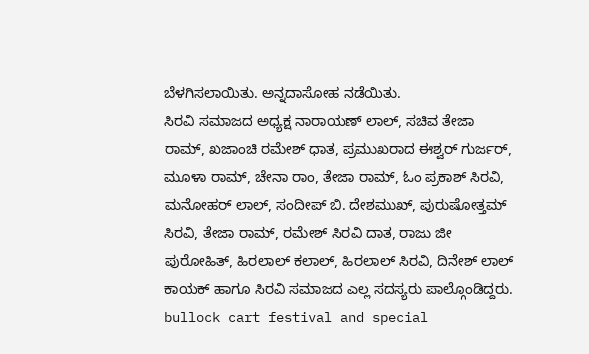ಬೆಳಗಿಸಲಾಯಿತು. ಅನ್ನದಾಸೋಹ ನಡೆಯಿತು.
ಸಿರವಿ ಸಮಾಜದ ಅಧ್ಯಕ್ಷ ನಾರಾಯಣ್ ಲಾಲ್, ಸಚಿವ ತೇಜಾ ರಾಮ್, ಖಜಾಂಚಿ ರಮೇಶ್ ಧಾತ, ಪ್ರಮುಖರಾದ ಈಶ್ವರ್ ಗುರ್ಜರ್, ಮೂಳಾ ರಾಮ್, ಚೇನಾ ರಾಂ, ತೇಜಾ ರಾಮ್, ಓಂ ಪ್ರಕಾಶ್ ಸಿರವಿ, ಮನೋಹರ್ ಲಾಲ್, ಸಂದೀಪ್ ಬಿ. ದೇಶಮುಖ್, ಪುರುಷೋತ್ತಮ್ ಸಿರವಿ, ತೇಜಾ ರಾಮ್, ರಮೇಶ್ ಸಿರವಿ ದಾತ, ರಾಜು ಜೀ ಪುರೋಹಿತ್, ಹಿರಲಾಲ್ ಕಲಾಲ್, ಹಿರಲಾಲ್ ಸಿರವಿ, ದಿನೇಶ್ ಲಾಲ್ ಕಾಯಕ್ ಹಾಗೂ ಸಿರವಿ ಸಮಾಜದ ಎಲ್ಲ ಸದಸ್ಯರು ಪಾಲ್ಗೊಂಡಿದ್ದರು.
bullock cart festival and special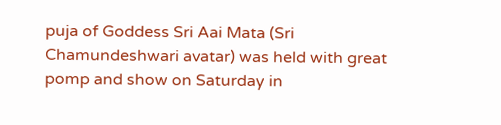puja of Goddess Sri Aai Mata (Sri Chamundeshwari avatar) was held with great pomp and show on Saturday in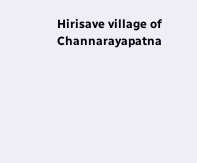Hirisave village of Channarayapatna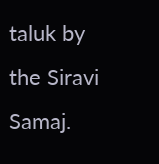taluk by the Siravi Samaj.